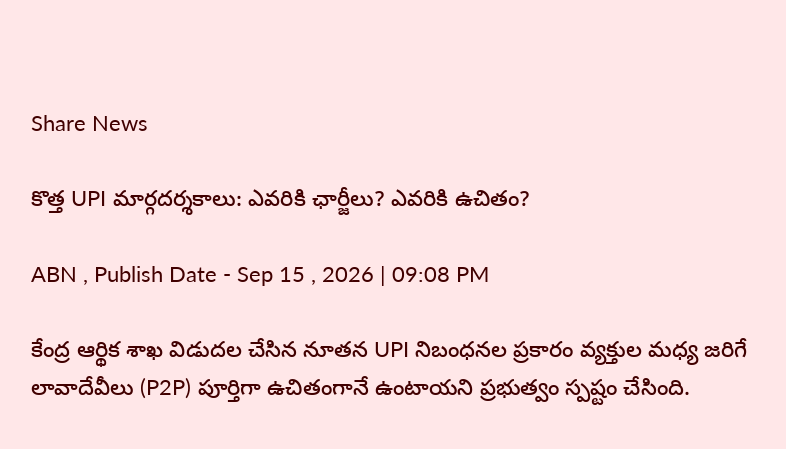Share News

కొత్త UPI మార్గదర్శకాలు: ఎవరికి ఛార్జీలు? ఎవరికి ఉచితం?

ABN , Publish Date - Sep 15 , 2026 | 09:08 PM

కేంద్ర ఆర్థిక శాఖ విడుదల చేసిన నూతన UPI నిబంధనల ప్రకారం వ్యక్తుల మధ్య జరిగే లావాదేవీలు (P2P) పూర్తిగా ఉచితంగానే ఉంటాయని ప్రభుత్వం స్పష్టం చేసింది.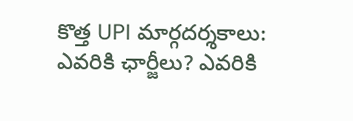కొత్త UPI మార్గదర్శకాలు: ఎవరికి ఛార్జీలు? ఎవరికి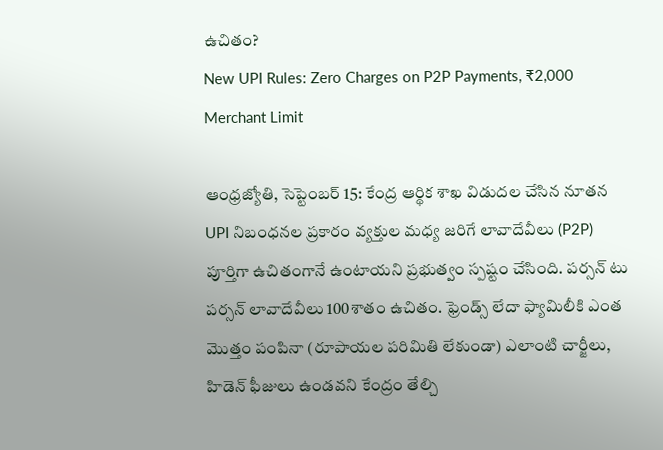ఉచితం?
New UPI Rules: Zero Charges on P2P Payments, ₹2,000 Merchant Limit

ఆంధ్రజ్యోతి, సెప్టెంబర్ 15: కేంద్ర ఆర్థిక శాఖ విడుదల చేసిన నూతన UPI నిబంధనల ప్రకారం వ్యక్తుల మధ్య జరిగే లావాదేవీలు (P2P) పూర్తిగా ఉచితంగానే ఉంటాయని ప్రభుత్వం స్పష్టం చేసింది. పర్సన్ టు పర్సన్ లావాదేవీలు 100శాతం ఉచితం. ఫ్రెండ్స్ లేదా ఫ్యామిలీకి ఎంత మొత్తం పంపినా (రూపాయల పరిమితి లేకుండా) ఎలాంటి చార్జీలు, హిడెన్ ఫీజులు ఉండవని కేంద్రం తేల్చి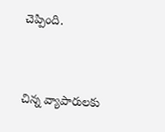చెప్పింది.


చిన్న వ్యాపారులకు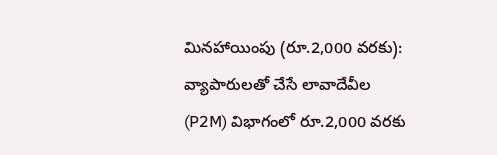మినహాయింపు (రూ.2,000 వరకు): వ్యాపారులతో చేసే లావాదేవీల (P2M) విభాగంలో రూ.2,000 వరకు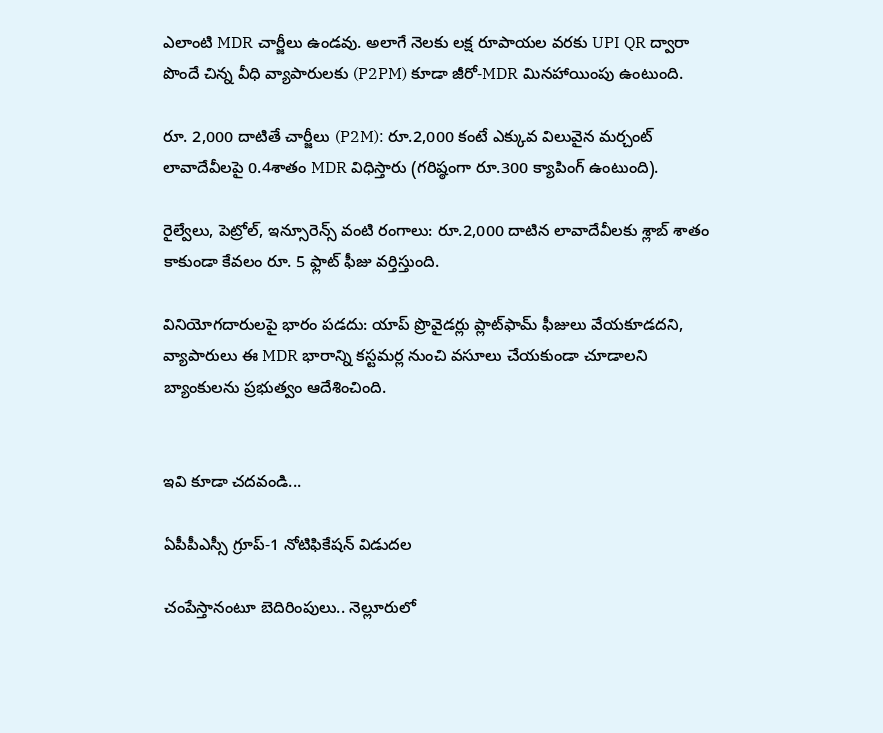ఎలాంటి MDR చార్జీలు ఉండవు. అలాగే నెలకు లక్ష రూపాయల వరకు UPI QR ద్వారా పొందే చిన్న వీధి వ్యాపారులకు (P2PM) కూడా జీరో-MDR మినహాయింపు ఉంటుంది.

రూ. 2,000 దాటితే చార్జీలు (P2M): రూ.2,000 కంటే ఎక్కువ విలువైన మర్చంట్ లావాదేవీలపై 0.4శాతం MDR విధిస్తారు (గరిష్ఠంగా రూ.300 క్యాపింగ్ ఉంటుంది).

రైల్వేలు, పెట్రోల్, ఇన్సూరెన్స్ వంటి రంగాలు: రూ.2,000 దాటిన లావాదేవీలకు శ్లాబ్ శాతం కాకుండా కేవలం రూ. 5 ఫ్లాట్ ఫీజు వర్తిస్తుంది.

వినియోగదారులపై భారం పడదు: యాప్ ప్రొవైడర్లు ప్లాట్‌ఫామ్ ఫీజులు వేయకూడదని, వ్యాపారులు ఈ MDR భారాన్ని కస్టమర్ల నుంచి వసూలు చేయకుండా చూడాలని బ్యాంకులను ప్రభుత్వం ఆదేశించింది.


ఇవి కూడా చదవండి...

ఏపీపీఎస్సీ గ్రూప్‌-1 నోటిఫికేషన్ విడుదల

చంపేస్తానంటూ బెదిరింపులు.. నెల్లూరులో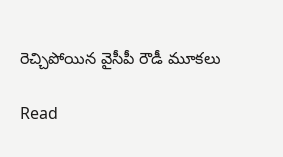రెచ్చిపోయిన వైసీపీ రౌడీ మూకలు

Read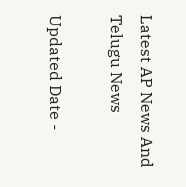Latest AP News And Telugu News

Updated Date -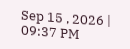Sep 15 , 2026 | 09:37 PM